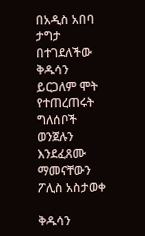በአዲስ አበባ ታግታ በተገደለችው ቅዱሳን ይርጋለም ሞት የተጠረጠሩት ግለሰቦች ወንጀሉን እንደፈጸሙ ማመናቸውን ፖሊስ አስታወቀ

ቅዱሳን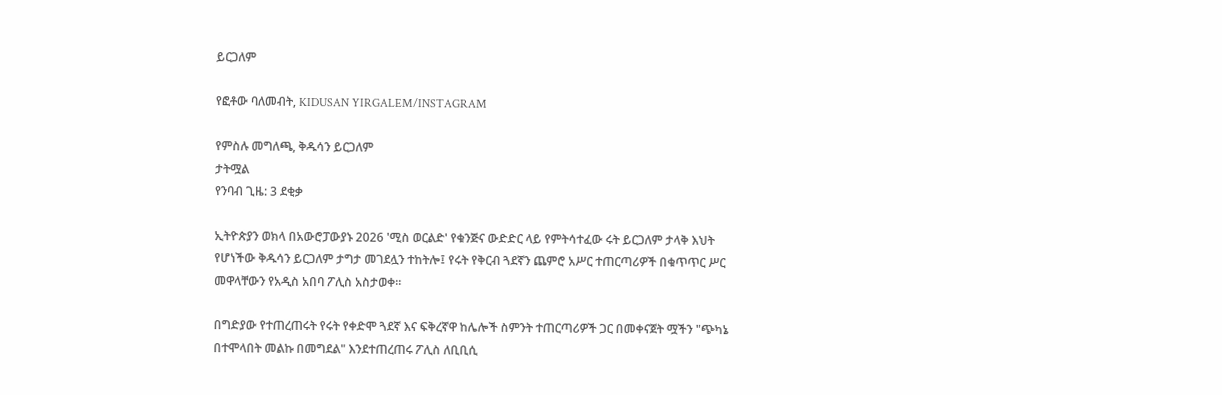ይርጋለም

የፎቶው ባለመብት, KIDUSAN YIRGALEM/INSTAGRAM

የምስሉ መግለጫ, ቅዱሳን ይርጋለም
ታትሟል
የንባብ ጊዜ: 3 ደቂቃ

ኢትዮጵያን ወክላ በአውሮፓውያኑ 2026 'ሚስ ወርልድ' የቁንጅና ውድድር ላይ የምትሳተፈው ሩት ይርጋለም ታላቅ እህት የሆነችው ቅዱሳን ይርጋለም ታግታ መገደሏን ተከትሎ፤ የሩት የቅርብ ጓደኛን ጨምሮ አሥር ተጠርጣሪዎች በቁጥጥር ሥር መዋላቸውን የአዲስ አበባ ፖሊስ አስታወቀ።

በግድያው የተጠረጠሩት የሩት የቀድሞ ጓደኛ እና ፍቅረኛዋ ከሌሎች ስምንት ተጠርጣሪዎች ጋር በመቀናጀት ሟችን "ጭካኔ በተሞላበት መልኩ በመግደል" እንደተጠረጠሩ ፖሊስ ለቢቢሲ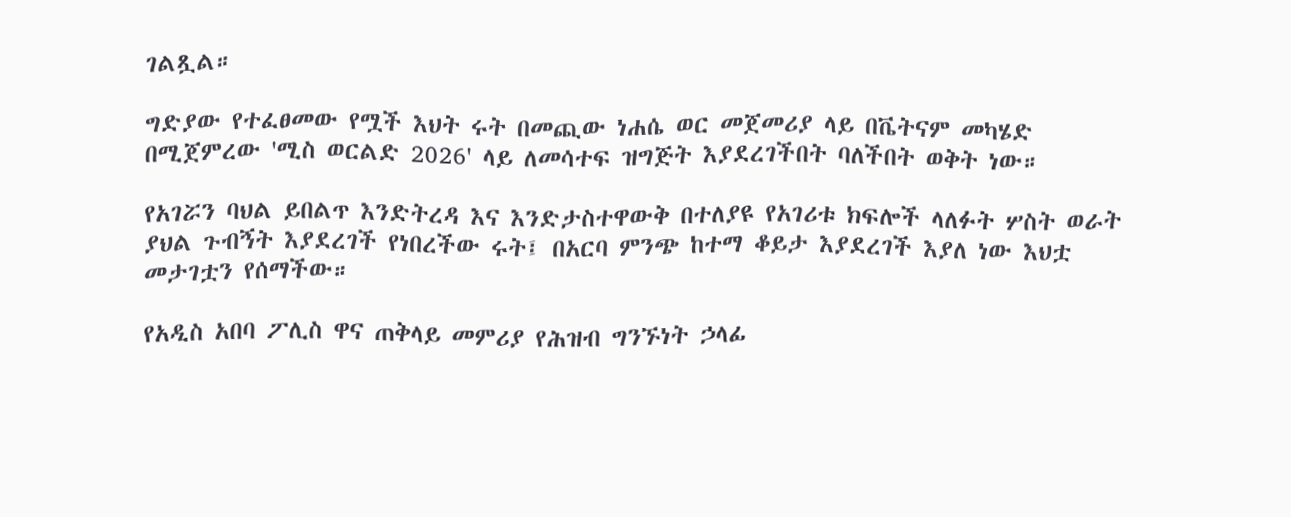ገልጿል።

ግድያው የተፈፀመው የሟች እህት ሩት በመጪው ነሐሴ ወር መጀመሪያ ላይ በቬትናም መካሄድ በሚጀምረው 'ሚስ ወርልድ 2026' ላይ ለመሳተፍ ዝግጅት እያደረገችበት ባለችበት ወቅት ነው።

የአገሯን ባህል ይበልጥ እንድትረዳ እና እንድታስተዋውቅ በተለያዩ የአገሪቱ ክፍሎች ላለፉት ሦስት ወራት ያህል ጉብኝት እያደረገች የነበረችው ሩት፤ በአርባ ምንጭ ከተማ ቆይታ እያደረገች እያለ ነው እህቷ መታገቷን የሰማችው።

የአዲስ አበባ ፖሊስ ዋና ጠቅላይ መምሪያ የሕዝብ ግንኙነት ኃላፊ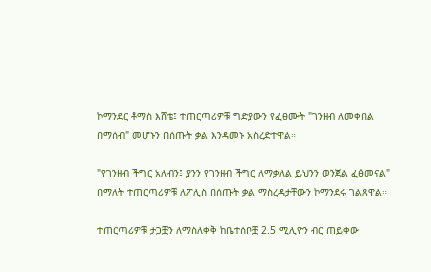ኮማንደር ቶማስ እሸቴ፤ ተጠርጣሪዎቹ ግድያውን የፈፀሙት "ገንዘብ ለመቀበል በማሰብ" መሆኑን በሰጡት ቃል እንዳመኑ አስረድተዋል።

"የገንዘብ ችግር አለብን፤ ያንን የገንዘብ ችግር ለማቃለል ይህንን ወንጀል ፈፅመናል" በማለት ተጠርጣሪዎቹ ለፖሊስ በሰጡት ቃል ማስረዳታቸውን ኮማንደሩ ገልጸዋል።

ተጠርጣሪዎቹ ታጋቿን ለማስለቀቅ ከቤተሰቦቿ 2.5 ሚሊዮን ብር ጠይቀው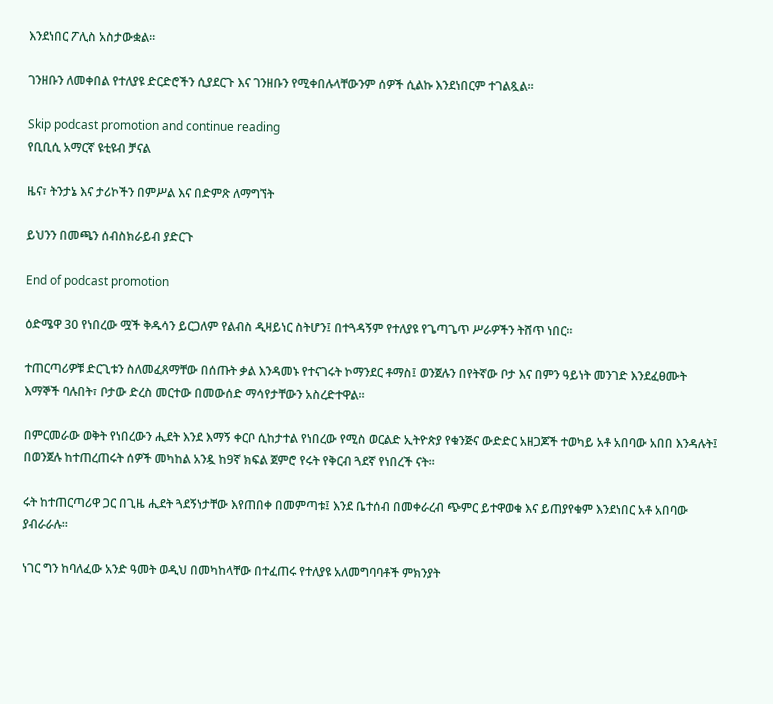እንደነበር ፖሊስ አስታውቋል።

ገንዘቡን ለመቀበል የተለያዩ ድርድሮችን ሲያደርጉ እና ገንዘቡን የሚቀበሉላቸውንም ሰዎች ሲልኩ እንደነበርም ተገልጿል።

Skip podcast promotion and continue reading
የቢቢሲ አማርኛ ዩቲዩብ ቻናል

ዜና፣ ትንታኔ እና ታሪኮችን በምሥል እና በድምጽ ለማግኘት

ይህንን በመጫን ሰብስክራይብ ያድርጉ

End of podcast promotion

ዕድሜዋ 30 የነበረው ሟች ቅዱሳን ይርጋለም የልብስ ዲዛይነር ስትሆን፤ በተጓዳኝም የተለያዩ የጌጣጌጥ ሥራዎችን ትሸጥ ነበር።

ተጠርጣሪዎቹ ድርጊቱን ስለመፈጸማቸው በሰጡት ቃል እንዳመኑ የተናገሩት ኮማንደር ቶማስ፤ ወንጀሉን በየትኛው ቦታ እና በምን ዓይነት መንገድ እንደፈፀሙት እማኞች ባሉበት፣ ቦታው ድረስ መርተው በመውሰድ ማሳየታቸውን አስረድተዋል።

በምርመራው ወቅት የነበረውን ሒደት እንደ እማኝ ቀርቦ ሲከታተል የነበረው የሚስ ወርልድ ኢትዮጵያ የቁንጅና ውድድር አዘጋጆች ተወካይ አቶ አበባው አበበ እንዳሉት፤ በወንጀሉ ከተጠረጠሩት ሰዎች መካከል አንዷ ከ9ኛ ክፍል ጀምሮ የሩት የቅርብ ጓደኛ የነበረች ናት።

ሩት ከተጠርጣሪዋ ጋር በጊዜ ሒደት ጓደኝነታቸው እየጠበቀ በመምጣቱ፤ እንደ ቤተሰብ በመቀራረብ ጭምር ይተዋወቁ እና ይጠያየቁም እንደነበር አቶ አበባው ያብራራሉ።

ነገር ግን ከባለፈው አንድ ዓመት ወዲህ በመካከላቸው በተፈጠሩ የተለያዩ አለመግባባቶች ምክንያት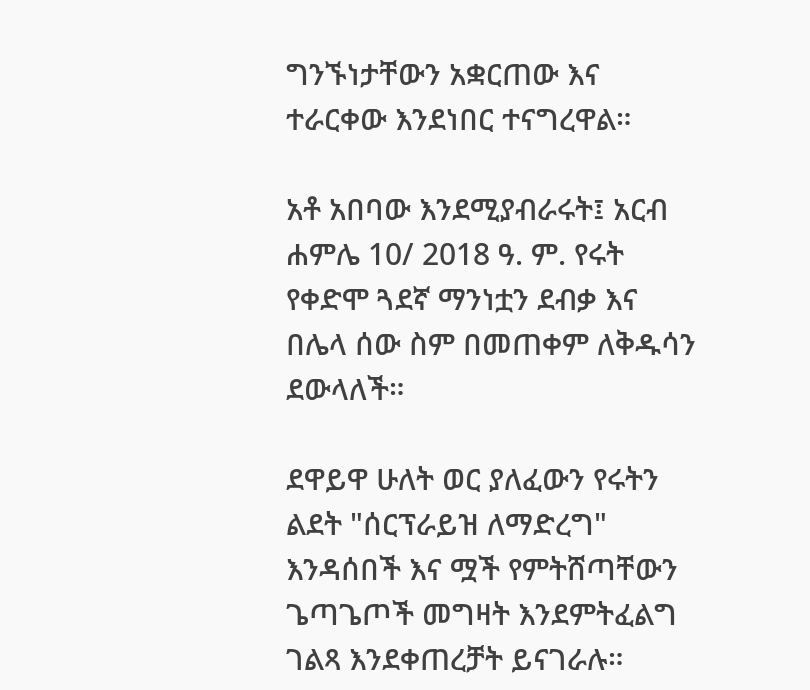ግንኙነታቸውን አቋርጠው እና ተራርቀው እንደነበር ተናግረዋል።

አቶ አበባው እንደሚያብራሩት፤ አርብ ሐምሌ 10/ 2018 ዓ. ም. የሩት የቀድሞ ጓደኛ ማንነቷን ደብቃ እና በሌላ ሰው ስም በመጠቀም ለቅዱሳን ደውላለች።

ደዋይዋ ሁለት ወር ያለፈውን የሩትን ልደት "ሰርፕራይዝ ለማድረግ" እንዳሰበች እና ሟች የምትሸጣቸውን ጌጣጌጦች መግዛት እንደምትፈልግ ገልጻ እንደቀጠረቻት ይናገራሉ።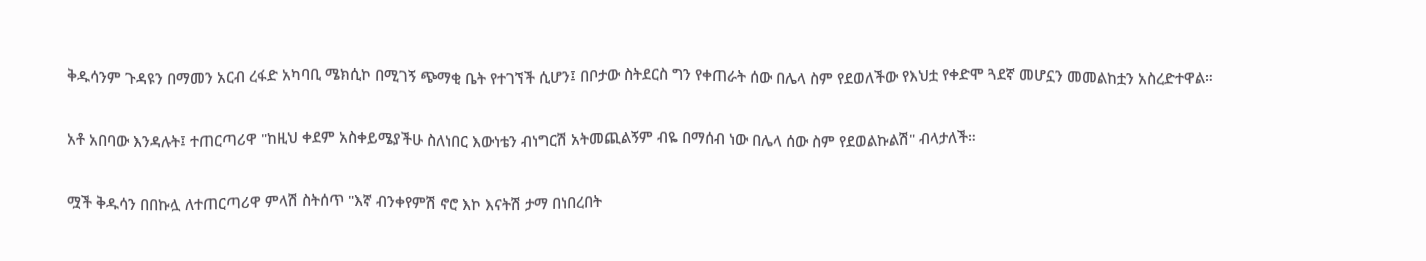ቅዱሳንም ጉዳዩን በማመን አርብ ረፋድ አካባቢ ሜክሲኮ በሚገኝ ጭማቂ ቤት የተገኘች ሲሆን፤ በቦታው ስትደርስ ግን የቀጠራት ሰው በሌላ ስም የደወለችው የእህቷ የቀድሞ ጓደኛ መሆኗን መመልከቷን አስረድተዋል።

አቶ አበባው እንዳሉት፤ ተጠርጣሪዋ "ከዚህ ቀደም አስቀይሜያችሁ ስለነበር እውነቴን ብነግርሽ አትመጪልኝም ብዬ በማሰብ ነው በሌላ ሰው ስም የደወልኩልሽ" ብላታለች።

ሟች ቅዱሳን በበኩሏ ለተጠርጣሪዋ ምላሽ ስትሰጥ "እኛ ብንቀየምሽ ኖሮ እኮ እናትሽ ታማ በነበረበት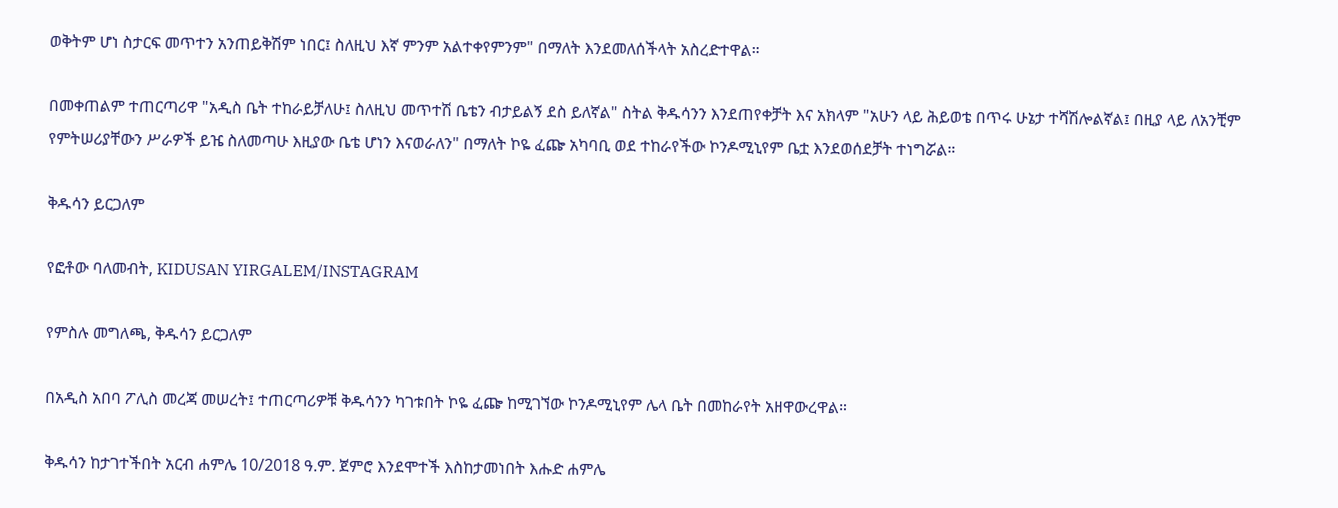ወቅትም ሆነ ስታርፍ መጥተን አንጠይቅሽም ነበር፤ ስለዚህ እኛ ምንም አልተቀየምንም" በማለት እንደመለሰችላት አስረድተዋል።

በመቀጠልም ተጠርጣሪዋ "አዲስ ቤት ተከራይቻለሁ፤ ስለዚህ መጥተሽ ቤቴን ብታይልኝ ደስ ይለኛል" ስትል ቅዱሳንን እንደጠየቀቻት እና አክላም "አሁን ላይ ሕይወቴ በጥሩ ሁኔታ ተሻሽሎልኛል፤ በዚያ ላይ ለአንቺም የምትሠሪያቸውን ሥራዎች ይዤ ስለመጣሁ እዚያው ቤቴ ሆነን እናወራለን" በማለት ኮዬ ፈጬ አካባቢ ወደ ተከራየችው ኮንዶሚኒየም ቤቷ እንደወሰደቻት ተነግሯል።

ቅዱሳን ይርጋለም

የፎቶው ባለመብት, KIDUSAN YIRGALEM/INSTAGRAM

የምስሉ መግለጫ, ቅዱሳን ይርጋለም

በአዲስ አበባ ፖሊስ መረጃ መሠረት፤ ተጠርጣሪዎቹ ቅዱሳንን ካገቱበት ኮዬ ፈጬ ከሚገኘው ኮንዶሚኒየም ሌላ ቤት በመከራየት አዘዋውረዋል።

ቅዱሳን ከታገተችበት አርብ ሐምሌ 10/2018 ዓ.ም. ጀምሮ እንደሞተች እስከታመነበት እሑድ ሐምሌ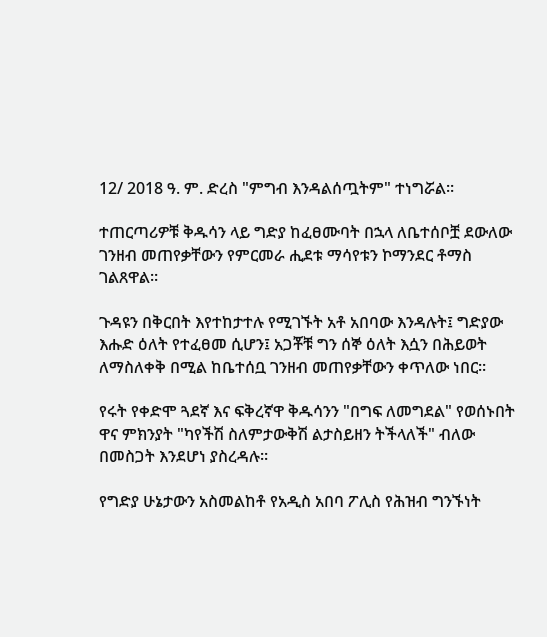12/ 2018 ዓ. ም. ድረስ "ምግብ እንዳልሰጧትም" ተነግሯል።

ተጠርጣሪዎቹ ቅዱሳን ላይ ግድያ ከፈፀሙባት በኋላ ለቤተሰቦቿ ደውለው ገንዘብ መጠየቃቸውን የምርመራ ሒደቱ ማሳየቱን ኮማንደር ቶማስ ገልጸዋል።

ጉዳዩን በቅርበት እየተከታተሉ የሚገኙት አቶ አበባው እንዳሉት፤ ግድያው እሑድ ዕለት የተፈፀመ ሲሆን፤ አጋቾቹ ግን ሰኞ ዕለት እሷን በሕይወት ለማስለቀቅ በሚል ከቤተሰቧ ገንዘብ መጠየቃቸውን ቀጥለው ነበር።

የሩት የቀድሞ ጓደኛ እና ፍቅረኛዋ ቅዱሳንን "በግፍ ለመግደል" የወሰኑበት ዋና ምክንያት "ካየችሽ ስለምታውቅሽ ልታስይዘን ትችላለች" ብለው በመስጋት እንደሆነ ያስረዳሉ።

የግድያ ሁኔታውን አስመልከቶ የአዲስ አበባ ፖሊስ የሕዝብ ግንኙነት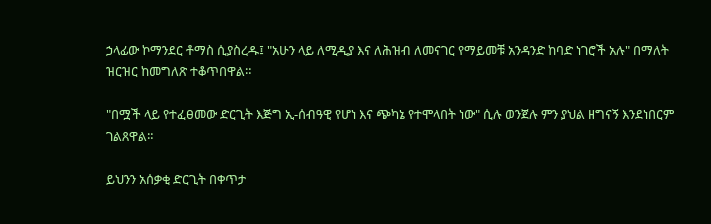ኃላፊው ኮማንደር ቶማስ ሲያስረዱ፤ "አሁን ላይ ለሚዲያ እና ለሕዝብ ለመናገር የማይመቹ አንዳንድ ከባድ ነገሮች አሉ" በማለት ዝርዝር ከመግለጽ ተቆጥበዋል።

"በሟች ላይ የተፈፀመው ድርጊት እጅግ ኢ-ሰብዓዊ የሆነ እና ጭካኔ የተሞላበት ነው" ሲሉ ወንጀሉ ምን ያህል ዘግናኝ እንደነበርም ገልጸዋል።

ይህንን አሰቃቂ ድርጊት በቀጥታ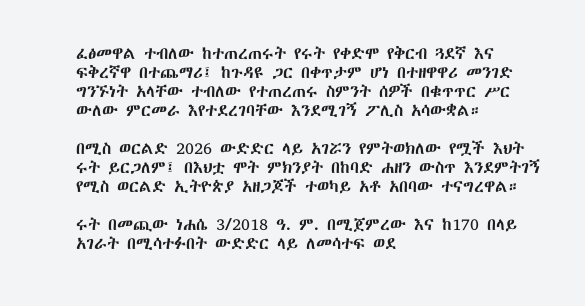ፈፅመዋል ተብለው ከተጠረጠሩት የሩት የቀድሞ የቅርብ ጓደኛ እና ፍቅረኛዋ በተጨማሪ፤ ከጉዳዩ ጋር በቀጥታም ሆነ በተዘዋዋሪ መንገድ ግንኙነት አላቸው ተብለው የተጠረጠሩ ስምንት ሰዎች በቁጥጥር ሥር ውለው ምርመራ እየተደረገባቸው እንደሚገኝ ፖሊስ አሳውቋል።

በሚስ ወርልድ 2026 ውድድር ላይ አገሯን የምትወክለው የሟች እህት ሩት ይርጋለም፤ በእህቷ ሞት ምክንያት በከባድ ሐዘን ውስጥ እንደምትገኝ የሚስ ወርልድ ኢትዮጵያ አዘጋጆች ተወካይ አቶ አበባው ተናግረዋል።

ሩት በመጪው ነሐሴ 3/2018 ዓ. ም. በሚጀምረው እና ከ170 በላይ አገራት በሚሳተፉበት ውድድር ላይ ለመሳተፍ ወደ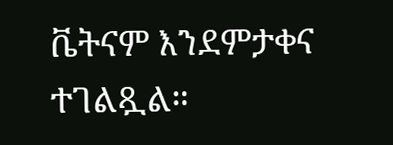ቬትናም እንደምታቀና ተገልጿል።